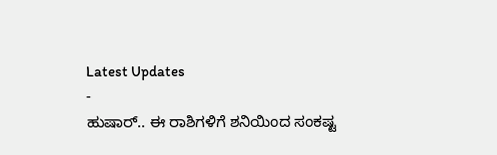Latest Updates
-
ಹುಷಾರ್.. ಈ ರಾಶಿಗಳಿಗೆ ಶನಿಯಿಂದ ಸಂಕಷ್ಟ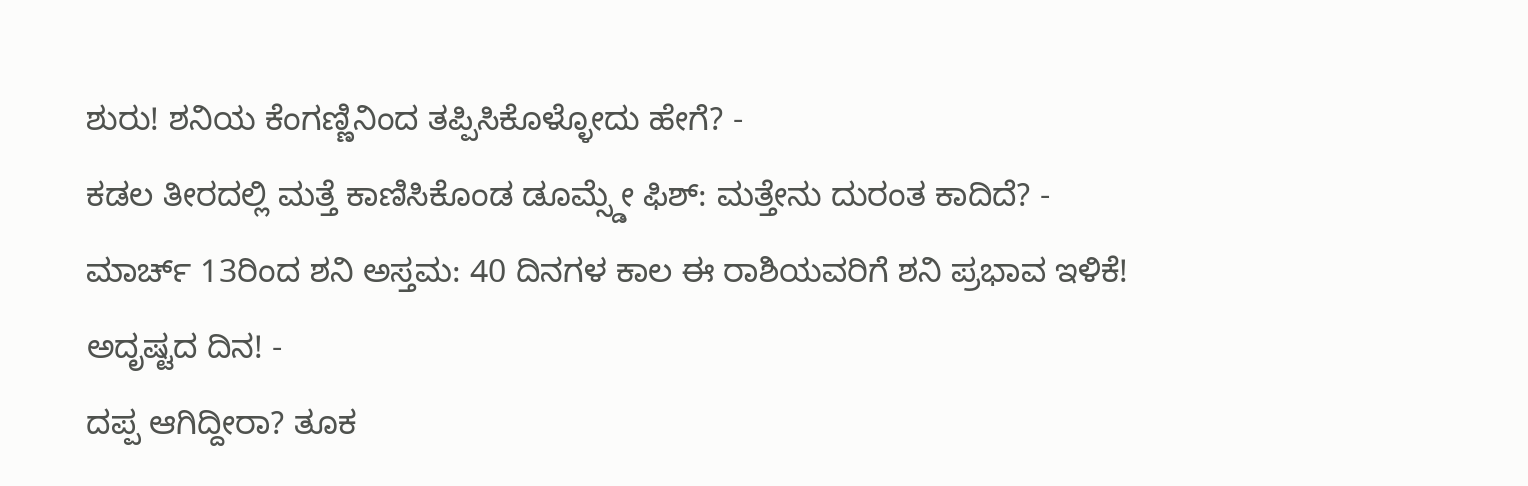ಶುರು! ಶನಿಯ ಕೆಂಗಣ್ಣಿನಿಂದ ತಪ್ಪಿಸಿಕೊಳ್ಳೋದು ಹೇಗೆ? -
ಕಡಲ ತೀರದಲ್ಲಿ ಮತ್ತೆ ಕಾಣಿಸಿಕೊಂಡ ಡೂಮ್ಸ್ಡೇ ಫಿಶ್: ಮತ್ತೇನು ದುರಂತ ಕಾದಿದೆ? -
ಮಾರ್ಚ್ 13ರಿಂದ ಶನಿ ಅಸ್ತಮ: 40 ದಿನಗಳ ಕಾಲ ಈ ರಾಶಿಯವರಿಗೆ ಶನಿ ಪ್ರಭಾವ ಇಳಿಕೆ! ಅದೃಷ್ಟದ ದಿನ! -
ದಪ್ಪ ಆಗಿದ್ದೀರಾ? ತೂಕ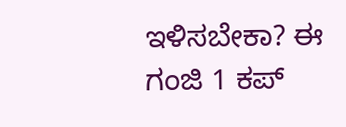ಇಳಿಸಬೇಕಾ? ಈ ಗಂಜಿ 1 ಕಪ್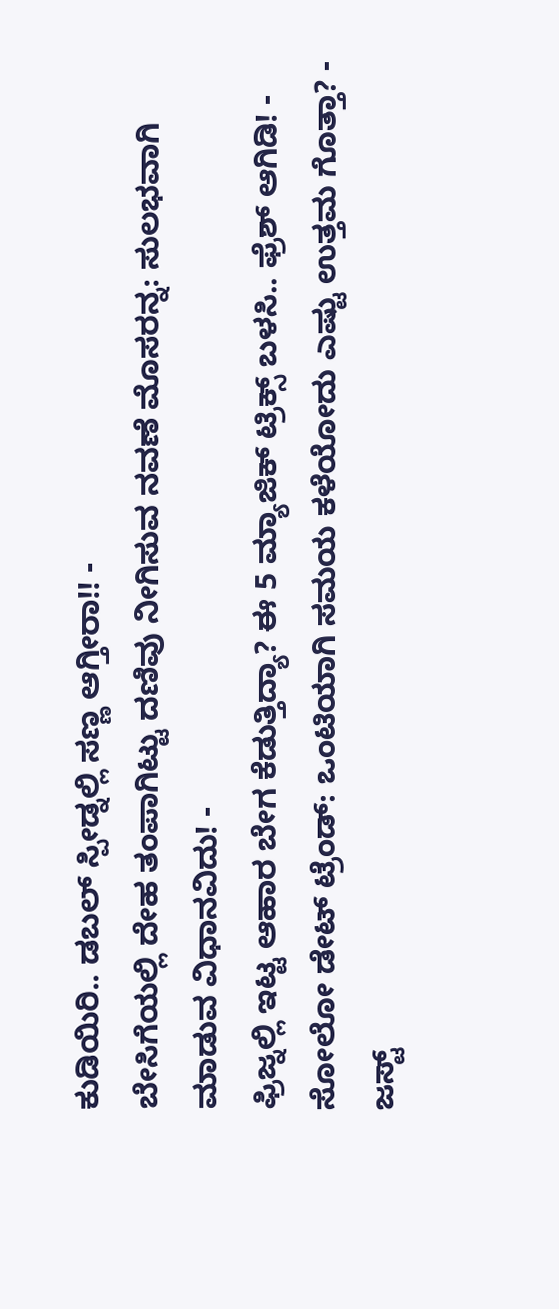ಕುಡಿಯಿರಿ.. ಡಬಲ್ ಸ್ಪೀಡ್ನಲ್ಲಿ ಸಣ್ಣ ಆಗ್ತೀರಾ!! -
ಬೇಸಿಗೆಯಲ್ಲಿ ದೇಹ ತಂಪಾಗಿಟ್ಟು ದಣಿವು ನೀಗಿಸುವ ನವಣೆ ಮೊಸರನ್ನ: ಸುಲಭವಾಗಿ ಮಾಡುವ ವಿಧಾನವಿದು! -
ಫ್ರಿಜ್ನಲ್ಲಿ ಇಟ್ಟ ಆಹಾರ ಬೇಗ ಕೆಡುತ್ತಿದ್ಯಾ? ಈ 5 ಮ್ಯಾಜಿಕ್ ಟ್ರಿಕ್ಸ್ ಬಳಸಿ.. ಫ್ರೆಶ್ ಆಗಿಡಿ! -
ಸೋಲೋ ಡೇಟ್ ಟ್ರೆಂಡ್: ಒಂಟಿಯಾಗಿ ಸಮಯ ಕಳೆಯೋದು ಎಷ್ಟು ಉತ್ತಮ ಗೊತ್ತಾ? -
ಜಸ್ಟ್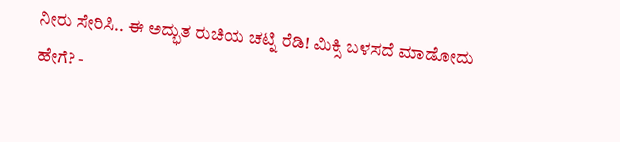ನೀರು ಸೇರಿಸಿ.. ಈ ಅದ್ಭುತ ರುಚಿಯ ಚಟ್ನಿ ರೆಡಿ! ಮಿಕ್ಸಿ ಬಳಸದೆ ಮಾಡೋದು ಹೇಗೆ? -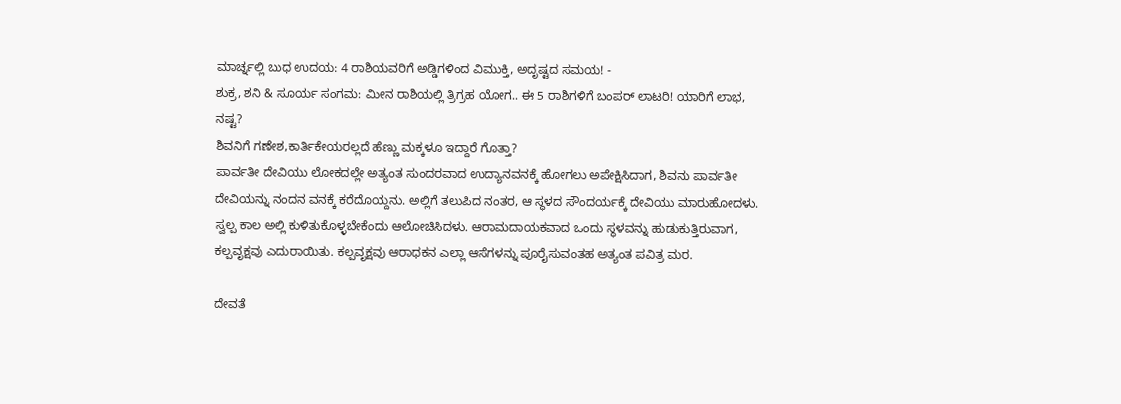ಮಾರ್ಚ್ನಲ್ಲಿ ಬುಧ ಉದಯ: 4 ರಾಶಿಯವರಿಗೆ ಅಡ್ಡಿಗಳಿಂದ ವಿಮುಕ್ತಿ, ಅದೃಷ್ಟದ ಸಮಯ! -
ಶುಕ್ರ, ಶನಿ & ಸೂರ್ಯ ಸಂಗಮ: ಮೀನ ರಾಶಿಯಲ್ಲಿ ತ್ರಿಗ್ರಹ ಯೋಗ.. ಈ 5 ರಾಶಿಗಳಿಗೆ ಬಂಪರ್ ಲಾಟರಿ! ಯಾರಿಗೆ ಲಾಭ, ನಷ್ಟ?
ಶಿವನಿಗೆ ಗಣೇಶ,ಕಾರ್ತಿಕೇಯರಲ್ಲದೆ ಹೆಣ್ಣು ಮಕ್ಕಳೂ ಇದ್ದಾರೆ ಗೊತ್ತಾ?
ಪಾರ್ವತೀ ದೇವಿಯು ಲೋಕದಲ್ಲೇ ಅತ್ಯಂತ ಸುಂದರವಾದ ಉದ್ಯಾನವನಕ್ಕೆ ಹೋಗಲು ಅಪೇಕ್ಷಿಸಿದಾಗ, ಶಿವನು ಪಾರ್ವತೀ ದೇವಿಯನ್ನು ನಂದನ ವನಕ್ಕೆ ಕರೆದೊಯ್ದನು. ಅಲ್ಲಿಗೆ ತಲುಪಿದ ನಂತರ, ಆ ಸ್ಥಳದ ಸೌಂದರ್ಯಕ್ಕೆ ದೇವಿಯು ಮಾರುಹೋದಳು. ಸ್ವಲ್ಪ ಕಾಲ ಅಲ್ಲಿ ಕುಳಿತುಕೊಳ್ಳಬೇಕೆಂದು ಆಲೋಚಿಸಿದಳು. ಆರಾಮದಾಯಕವಾದ ಒಂದು ಸ್ಥಳವನ್ನು ಹುಡುಕುತ್ತಿರುವಾಗ, ಕಲ್ಪವೃಕ್ಷವು ಎದುರಾಯಿತು. ಕಲ್ಪವೃಕ್ಷವು ಆರಾಧಕನ ಎಲ್ಲಾ ಆಸೆಗಳನ್ನು ಪೂರೈಸುವಂತಹ ಅತ್ಯಂತ ಪವಿತ್ರ ಮರ.

ದೇವತೆ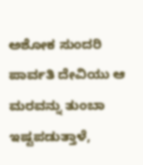ಅಶೋಕ ಸುಂದರಿ
ಪಾರ್ವತಿ ದೇವಿಯು ಆ ಮರವನ್ನು ತುಂಬಾ ಇಷ್ಟಪಡುತ್ತಾಳೆ,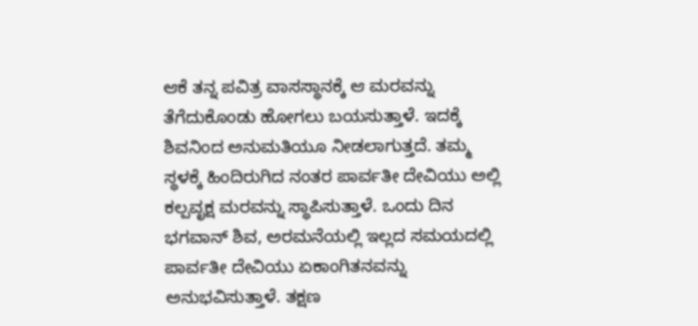ಆಕೆ ತನ್ನ ಪವಿತ್ರ ವಾಸಸ್ಥಾನಕ್ಕೆ ಆ ಮರವನ್ನು ತೆಗೆದುಕೊಂಡು ಹೋಗಲು ಬಯಸುತ್ತಾಳೆ. ಇದಕ್ಕೆ ಶಿವನಿಂದ ಅನುಮತಿಯೂ ನೀಡಲಾಗುತ್ತದೆ. ತಮ್ಮ ಸ್ಥಳಕ್ಕೆ ಹಿಂದಿರುಗಿದ ನಂತರ ಪಾರ್ವತೀ ದೇವಿಯು ಅಲ್ಲಿ ಕಲ್ಪವೃಕ್ಷ ಮರವನ್ನು ಸ್ಥಾಪಿಸುತ್ತಾಳೆ. ಒಂದು ದಿನ ಭಗವಾನ್ ಶಿವ, ಅರಮನೆಯಲ್ಲಿ ಇಲ್ಲದ ಸಮಯದಲ್ಲಿ ಪಾರ್ವತೀ ದೇವಿಯು ಏಕಾಂಗಿತನವನ್ನು ಅನುಭವಿಸುತ್ತಾಳೆ. ತಕ್ಷಣ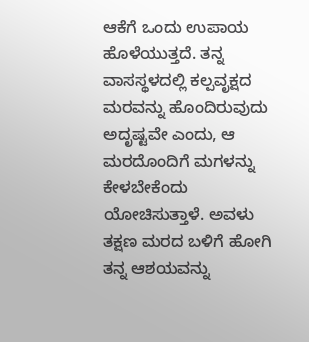ಆಕೆಗೆ ಒಂದು ಉಪಾಯ ಹೊಳೆಯುತ್ತದೆ. ತನ್ನ ವಾಸಸ್ಥಳದಲ್ಲಿ ಕಲ್ಪವೃಕ್ಷದ ಮರವನ್ನು ಹೊಂದಿರುವುದು ಅದೃಷ್ಟವೇ ಎಂದು, ಆ ಮರದೊಂದಿಗೆ ಮಗಳನ್ನು ಕೇಳಬೇಕೆಂದು ಯೋಚಿಸುತ್ತಾಳೆ. ಅವಳು ತಕ್ಷಣ ಮರದ ಬಳಿಗೆ ಹೋಗಿ ತನ್ನ ಆಶಯವನ್ನು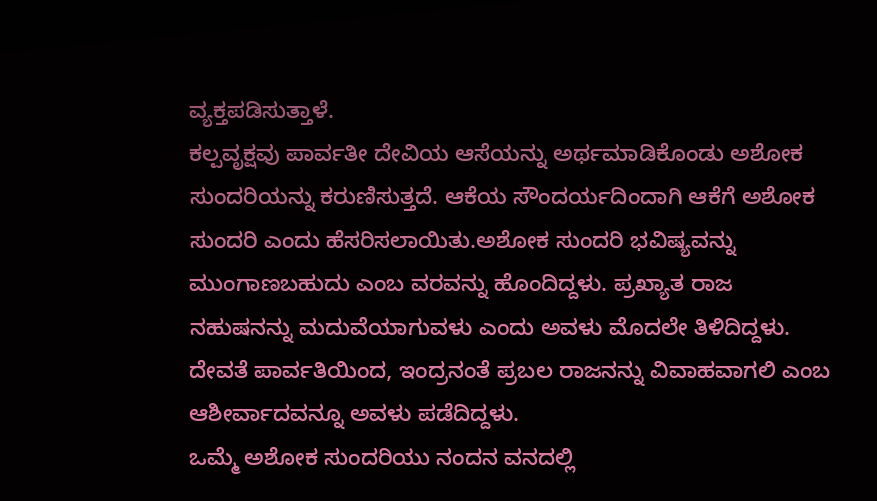ವ್ಯಕ್ತಪಡಿಸುತ್ತಾಳೆ.
ಕಲ್ಪವೃಕ್ಷವು ಪಾರ್ವತೀ ದೇವಿಯ ಆಸೆಯನ್ನು ಅರ್ಥಮಾಡಿಕೊಂಡು ಅಶೋಕ ಸುಂದರಿಯನ್ನು ಕರುಣಿಸುತ್ತದೆ. ಆಕೆಯ ಸೌಂದರ್ಯದಿಂದಾಗಿ ಆಕೆಗೆ ಅಶೋಕ ಸುಂದರಿ ಎಂದು ಹೆಸರಿಸಲಾಯಿತು.ಅಶೋಕ ಸುಂದರಿ ಭವಿಷ್ಯವನ್ನು ಮುಂಗಾಣಬಹುದು ಎಂಬ ವರವನ್ನು ಹೊಂದಿದ್ದಳು. ಪ್ರಖ್ಯಾತ ರಾಜ ನಹುಷನನ್ನು ಮದುವೆಯಾಗುವಳು ಎಂದು ಅವಳು ಮೊದಲೇ ತಿಳಿದಿದ್ದಳು. ದೇವತೆ ಪಾರ್ವತಿಯಿಂದ, ಇಂದ್ರನಂತೆ ಪ್ರಬಲ ರಾಜನನ್ನು ವಿವಾಹವಾಗಲಿ ಎಂಬ ಆಶೀರ್ವಾದವನ್ನೂ ಅವಳು ಪಡೆದಿದ್ದಳು.
ಒಮ್ಮೆ ಅಶೋಕ ಸುಂದರಿಯು ನಂದನ ವನದಲ್ಲಿ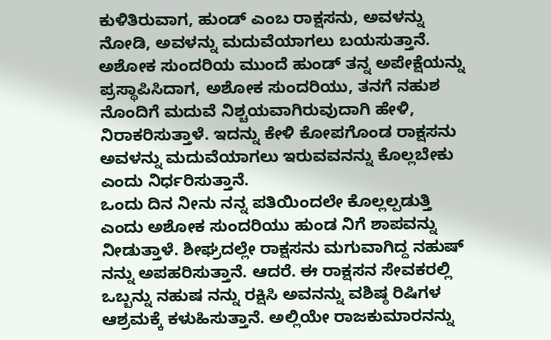ಕುಳಿತಿರುವಾಗ, ಹುಂಡ್ ಎಂಬ ರಾಕ್ಷಸನು, ಅವಳನ್ನು ನೋಡಿ, ಅವಳನ್ನು ಮದುವೆಯಾಗಲು ಬಯಸುತ್ತಾನೆ. ಅಶೋಕ ಸುಂದರಿಯ ಮುಂದೆ ಹುಂಡ್ ತನ್ನ ಅಪೇಕ್ಷೆಯನ್ನು ಪ್ರಸ್ಥಾಪಿಸಿದಾಗ, ಅಶೋಕ ಸುಂದರಿಯು, ತನಗೆ ನಹುಶ ನೊಂದಿಗೆ ಮದುವೆ ನಿಶ್ಚಯವಾಗಿರುವುದಾಗಿ ಹೇಳಿ, ನಿರಾಕರಿಸುತ್ತಾಳೆ. ಇದನ್ನು ಕೇಳಿ ಕೋಪಗೊಂಡ ರಾಕ್ಷಸನು ಅವಳನ್ನು ಮದುವೆಯಾಗಲು ಇರುವವನನ್ನು ಕೊಲ್ಲಬೇಕು ಎಂದು ನಿರ್ಧರಿಸುತ್ತಾನೆ.
ಒಂದು ದಿನ ನೀನು ನನ್ನ ಪತಿಯಿಂದಲೇ ಕೊಲ್ಲಲ್ಪಡುತ್ತಿ ಎಂದು ಅಶೋಕ ಸುಂದರಿಯು ಹುಂಡ ನಿಗೆ ಶಾಪವನ್ನು ನೀಡುತ್ತಾಳೆ. ಶೀಘ್ರದಲ್ಲೇ ರಾಕ್ಷಸನು ಮಗುವಾಗಿದ್ದ ನಹುಷ್ ನನ್ನು ಅಪಹರಿಸುತ್ತಾನೆ. ಆದರೆ. ಈ ರಾಕ್ಷಸನ ಸೇವಕರಲ್ಲಿ ಒಬ್ಬನ್ನು ನಹುಷ ನನ್ನು ರಕ್ಷಿಸಿ ಅವನನ್ನು ವಶಿಷ್ಠ ರಿಷಿಗಳ ಆಶ್ರಮಕ್ಕೆ ಕಳುಹಿಸುತ್ತಾನೆ. ಅಲ್ಲಿಯೇ ರಾಜಕುಮಾರನನ್ನು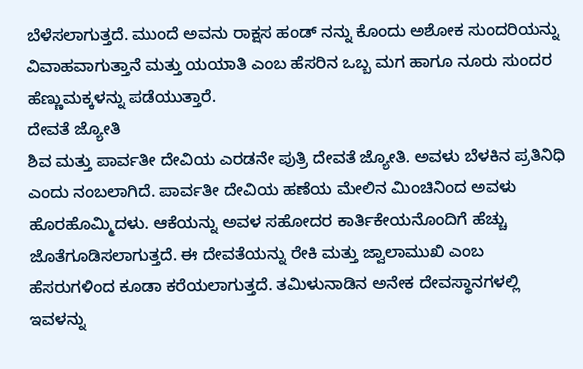ಬೆಳೆಸಲಾಗುತ್ತದೆ. ಮುಂದೆ ಅವನು ರಾಕ್ಷಸ ಹಂಡ್ ನನ್ನು ಕೊಂದು ಅಶೋಕ ಸುಂದರಿಯನ್ನು ವಿವಾಹವಾಗುತ್ತಾನೆ ಮತ್ತು ಯಯಾತಿ ಎಂಬ ಹೆಸರಿನ ಒಬ್ಬ ಮಗ ಹಾಗೂ ನೂರು ಸುಂದರ ಹೆಣ್ಣುಮಕ್ಕಳನ್ನು ಪಡೆಯುತ್ತಾರೆ.
ದೇವತೆ ಜ್ಯೋತಿ
ಶಿವ ಮತ್ತು ಪಾರ್ವತೀ ದೇವಿಯ ಎರಡನೇ ಪುತ್ರಿ ದೇವತೆ ಜ್ಯೋತಿ. ಅವಳು ಬೆಳಕಿನ ಪ್ರತಿನಿಧಿ ಎಂದು ನಂಬಲಾಗಿದೆ. ಪಾರ್ವತೀ ದೇವಿಯ ಹಣೆಯ ಮೇಲಿನ ಮಿಂಚಿನಿಂದ ಅವಳು ಹೊರಹೊಮ್ಮಿದಳು. ಆಕೆಯನ್ನು ಅವಳ ಸಹೋದರ ಕಾರ್ತಿಕೇಯನೊಂದಿಗೆ ಹೆಚ್ಚು ಜೊತೆಗೂಡಿಸಲಾಗುತ್ತದೆ. ಈ ದೇವತೆಯನ್ನು ರೇಕಿ ಮತ್ತು ಜ್ವಾಲಾಮುಖಿ ಎಂಬ ಹೆಸರುಗಳಿಂದ ಕೂಡಾ ಕರೆಯಲಾಗುತ್ತದೆ. ತಮಿಳುನಾಡಿನ ಅನೇಕ ದೇವಸ್ಥಾನಗಳಲ್ಲಿ ಇವಳನ್ನು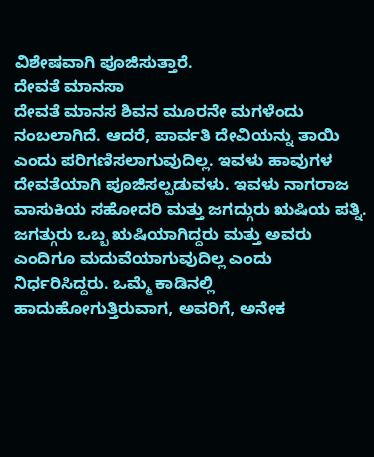ವಿಶೇಷವಾಗಿ ಪೂಜಿಸುತ್ತಾರೆ.
ದೇವತೆ ಮಾನಸಾ
ದೇವತೆ ಮಾನಸ ಶಿವನ ಮೂರನೇ ಮಗಳೆಂದು ನಂಬಲಾಗಿದೆ. ಆದರೆ, ಪಾರ್ವತಿ ದೇವಿಯನ್ನು ತಾಯಿ ಎಂದು ಪರಿಗಣಿಸಲಾಗುವುದಿಲ್ಲ. ಇವಳು ಹಾವುಗಳ ದೇವತೆಯಾಗಿ ಪೂಜಿಸಲ್ಪಡುವಳು. ಇವಳು ನಾಗರಾಜ ವಾಸುಕಿಯ ಸಹೋದರಿ ಮತ್ತು ಜಗದ್ಗುರು ಋಷಿಯ ಪತ್ನಿ. ಜಗತ್ಗುರು ಒಬ್ಬ ಋಷಿಯಾಗಿದ್ದರು ಮತ್ತು ಅವರು ಎಂದಿಗೂ ಮದುವೆಯಾಗುವುದಿಲ್ಲ ಎಂದು ನಿರ್ಧರಿಸಿದ್ದರು. ಒಮ್ಮೆ ಕಾಡಿನಲ್ಲಿ ಹಾದುಹೋಗುತ್ತಿರುವಾಗ, ಅವರಿಗೆ, ಅನೇಕ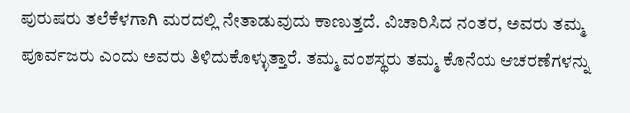ಪುರುಷರು ತಲೆಕೆಳಗಾಗಿ ಮರದಲ್ಲಿ ನೇತಾಡುವುದು ಕಾಣುತ್ತದೆ. ವಿಚಾರಿಸಿದ ನಂತರ, ಅವರು ತಮ್ಮ ಪೂರ್ವಜರು ಎಂದು ಅವರು ತಿಳಿದುಕೊಳ್ಳುತ್ತಾರೆ. ತಮ್ಮ ವಂಶಸ್ಥರು ತಮ್ಮ ಕೊನೆಯ ಆಚರಣೆಗಳನ್ನು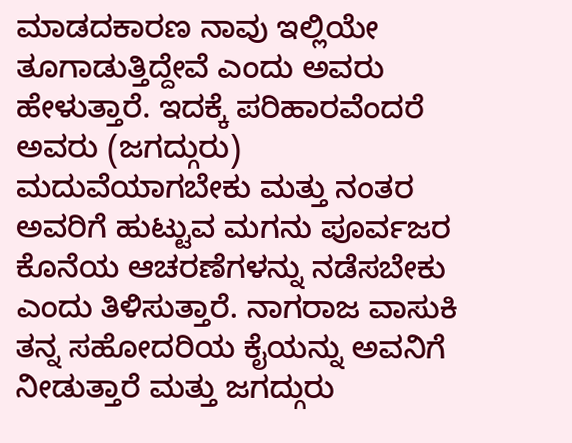ಮಾಡದಕಾರಣ ನಾವು ಇಲ್ಲಿಯೇ ತೂಗಾಡುತ್ತಿದ್ದೇವೆ ಎಂದು ಅವರು ಹೇಳುತ್ತಾರೆ. ಇದಕ್ಕೆ ಪರಿಹಾರವೆಂದರೆ ಅವರು (ಜಗದ್ಗುರು) ಮದುವೆಯಾಗಬೇಕು ಮತ್ತು ನಂತರ ಅವರಿಗೆ ಹುಟ್ಟುವ ಮಗನು ಪೂರ್ವಜರ ಕೊನೆಯ ಆಚರಣೆಗಳನ್ನು ನಡೆಸಬೇಕು ಎಂದು ತಿಳಿಸುತ್ತಾರೆ. ನಾಗರಾಜ ವಾಸುಕಿ ತನ್ನ ಸಹೋದರಿಯ ಕೈಯನ್ನು ಅವನಿಗೆ ನೀಡುತ್ತಾರೆ ಮತ್ತು ಜಗದ್ಗುರು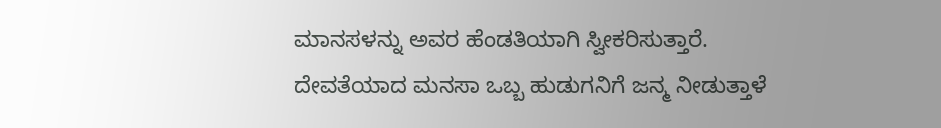ಮಾನಸಳನ್ನು ಅವರ ಹೆಂಡತಿಯಾಗಿ ಸ್ವೀಕರಿಸುತ್ತಾರೆ. ದೇವತೆಯಾದ ಮನಸಾ ಒಬ್ಬ ಹುಡುಗನಿಗೆ ಜನ್ಮ ನೀಡುತ್ತಾಳೆ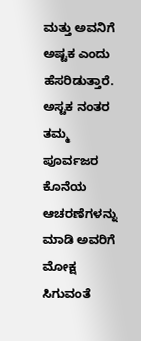ಮತ್ತು ಅವನಿಗೆ ಅಷ್ಟಕ ಎಂದು ಹೆಸರಿಡುತ್ತಾರೆ. ಅಸ್ಟಕ ನಂತರ ತಮ್ಮ ಪೂರ್ವಜರ ಕೊನೆಯ ಆಚರಣೆಗಳನ್ನು ಮಾಡಿ ಅವರಿಗೆ ಮೋಕ್ಷ ಸಿಗುವಂತೆ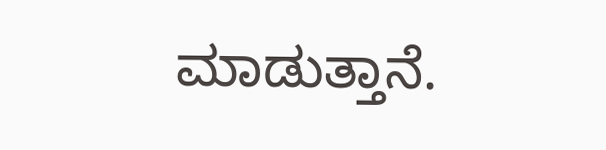ಮಾಡುತ್ತಾನೆ.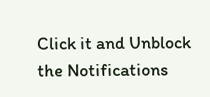Click it and Unblock the Notifications